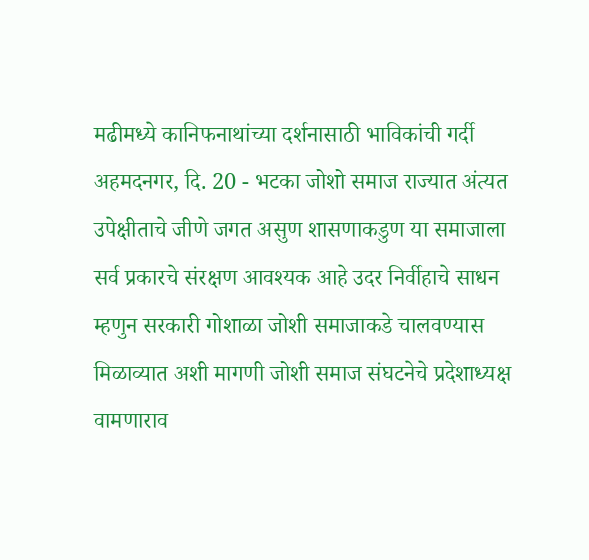मढीमध्ये कानिफनाथांच्या दर्शनासाठी भाविकांची गर्दी
अहमदनगर, दि. 20 - भटका जोशो समाज राज्यात अंत्यत उपेक्षीताचे जीणे जगत असुण शासणाकडुण या समाजाला सर्व प्रकारचे संरक्षण आवश्यक आहे उदर निर्वीहाचे साधन म्हणुन सरकारी गोशाळा जोशी समाजाकडे चालवण्यास मिळाव्यात अशी मागणी जोशी समाज संघटनेचे प्रदेशाध्यक्ष वामणाराव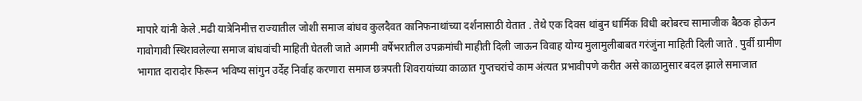मापारे यांनी केले .मढी यात्रेनिमीत्त राज्यातील जोशी समाज बांधव कुलदैवत कानिफनाथांच्या दर्शनासाठी येतात . तेथे एक दिवस थांबुन धार्मिक विधी बरोबरच सामाजीक बैठक होऊन गावोगावी स्थिरावलेल्या समाज बांधवांची माहिती घेतली जाते आगमी वर्षेभरातील उपक्रमांची माहीती दिली जाऊन विवाह योग्य मुलामुलीबाबत गरंजुंना माहिती दिली जाते . पुर्वी ग्रामीण भागात दारादोर फिरून भविष्य सांगुन उर्देह निर्वाह करणारा समाज छत्रपती शिवरायांच्या काळात गुप्तचरांचे काम अंत्यत प्रभावीपणे करीत असे काळानुसार बदल झाले समाजात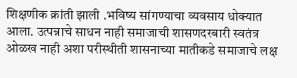शिक्षणीक क्रांती झाली .भविष्य सांगण्याचा व्यवसाय धोक्यात आला. उत्पन्नाचे साधन नाही समाजाची शासणदरबारी स्वतंत्र ओळख नाही अशा परीस्थीती शासनाच्या मातीकडे समाजाचे लक्ष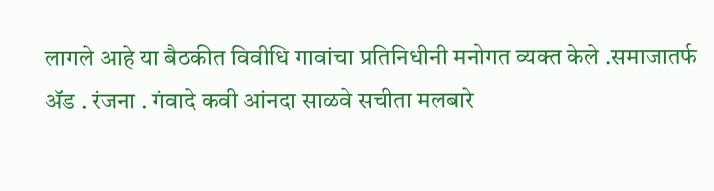लागले आहे या बैठकीत विवीधि गावांचा प्रतिनिधीनी मनोगत व्यक्त केले .समाजातर्फ ॲड . रंजना . गंवादे कवी आंनदा साळवे सचीता मलबारे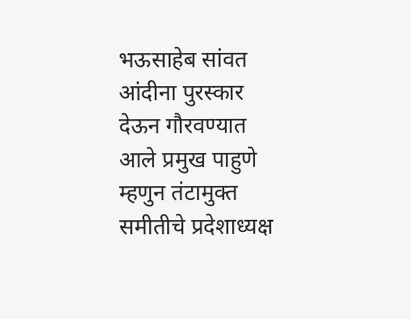भऊसाहेब सांवत आंदीना पुरस्कार देऊन गौरवण्यात आले प्रमुख पाहुणे म्हणुन तंटामुक्त समीतीचे प्रदेशाध्यक्ष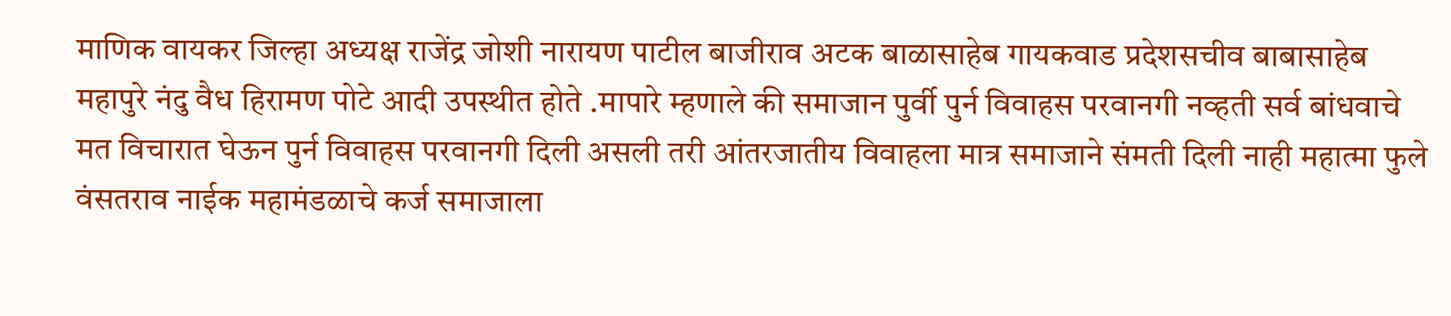माणिक वायकर जिल्हा अध्यक्ष राजेंद्र जोशी नारायण पाटील बाजीराव अटक बाळासाहेब गायकवाड प्रदेशसचीव बाबासाहेब महापुरे नंदु वैध हिरामण पोटे आदी उपस्थीत होते .मापारे म्हणाले की समाजान पुर्वी पुर्न विवाहस परवानगी नव्हती सर्व बांधवाचे मत विचारात घेऊन पुर्न विवाहस परवानगी दिली असली तरी आंतरजातीय विवाहला मात्र समाजाने संमती दिली नाही महात्मा फुले वंसतराव नाईक महामंडळाचे कर्ज समाजाला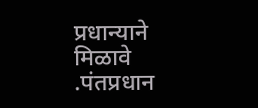प्रधान्याने मिळावे .पंतप्रधान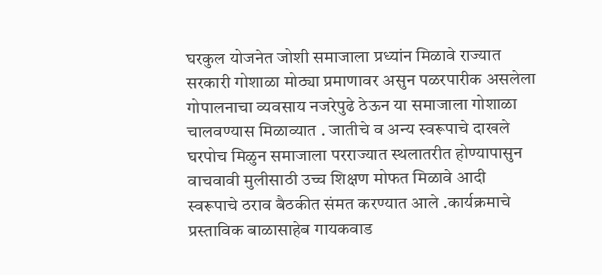घरकुल योजनेत जोशी समाजाला प्रध्यांन मिळावे राज्यात सरकारी गोशाळा मोठ्या प्रमाणावर असुन पळरपारीक असलेला गोपालनाचा व्यवसाय नजरेपुढे ठेऊन या समाजाला गोशाळा चालवण्यास मिळाव्यात . जातीचे व अन्य स्वरूपाचे दाखले घरपोच मिळुन समाजाला परराज्यात स्थलातरीत होण्यापासुन वाचवावी मुलीसाठी उच्च शिक्षण मोफत मिळावे आदी स्वरूपाचे ठराव बैठकीत संमत करण्यात आले .कार्यक्रमाचे प्रस्ताविक बाळासाहेब गायकवाड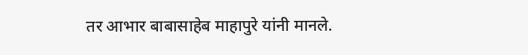तर आभार बाबासाहेब माहापुरे यांनी मानले.